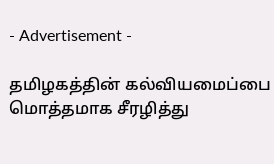- Advertisement -

தமிழகத்தின் கல்வியமைப்பை மொத்தமாக சீரழித்து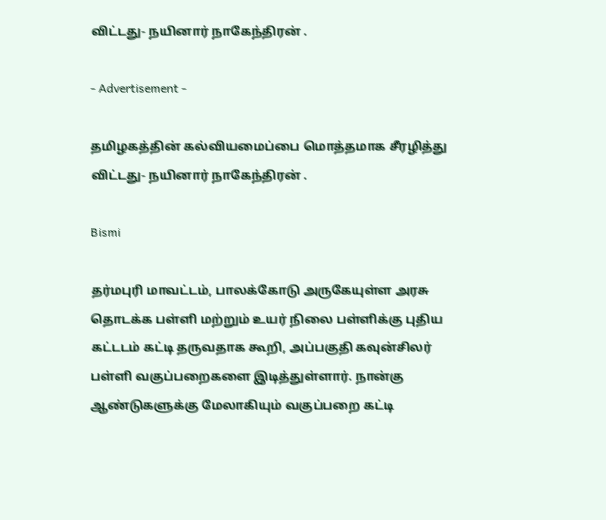விட்டது- நயினார் நாகேந்திரன் .

- Advertisement -

தமிழகத்தின் கல்வியமைப்பை மொத்தமாக சீரழித்து விட்டது- நயினார் நாகேந்திரன் .

Bismi

தர்மபுரி மாவட்டம், பாலக்கோடு அருகேயுள்ள அரசு தொடக்க பள்ளி மற்றும் உயர் நிலை பள்ளிக்கு புதிய கட்டடம் கட்டி தருவதாக கூறி, அப்பகுதி கவுன்சிலர் பள்ளி வகுப்பறைகளை இடித்துள்ளார். நான்கு ஆண்டுகளுக்கு மேலாகியும் வகுப்பறை கட்டி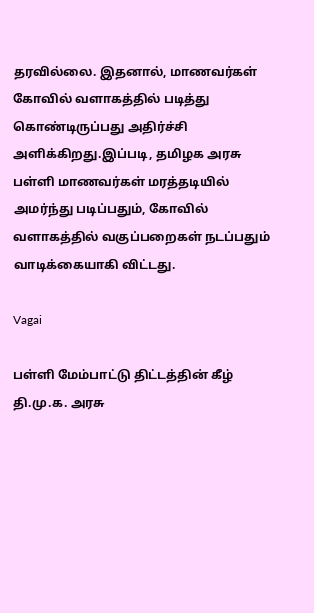தரவில்லை. இதனால், மாணவர்கள் கோவில் வளாகத்தில் படித்து கொண்டிருப்பது அதிர்ச்சி அளிக்கிறது.இப்படி, தமிழக அரசு பள்ளி மாணவர்கள் மரத்தடியில் அமர்ந்து படிப்பதும், கோவில் வளாகத்தில் வகுப்பறைகள் நடப்பதும் வாடிக்கையாகி விட்டது.

Vagai

பள்ளி மேம்பாட்டு திட்டத்தின் கீழ் தி.மு.க. அரசு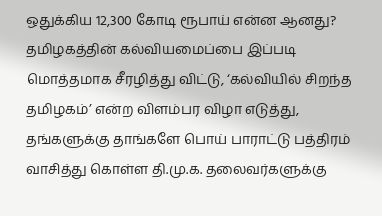ஒதுக்கிய 12,300 கோடி ரூபாய் என்ன ஆனது? தமிழகத்தின் கல்வியமைப்பை இப்படி மொத்தமாக சீரழித்து விட்டு, ‘கல்வியில் சிறந்த தமிழகம்’ என்ற விளம்பர விழா எடுத்து, தங்களுக்கு தாங்களே பொய் பாராட்டு பத்திரம் வாசித்து கொள்ள தி.மு.க. தலைவர்களுக்கு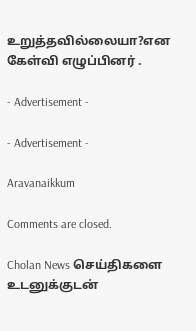உறுத்தவில்லையா?என கேள்வி எழுப்பினர் .

- Advertisement -

- Advertisement -

Aravanaikkum

Comments are closed.

Cholan News செய்திகளை உடனுக்குடன்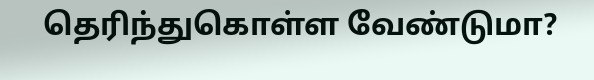தெரிந்துகொள்ள வேண்டுமா?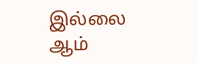இல்லை ஆம்